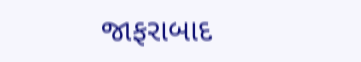જાફરાબાદ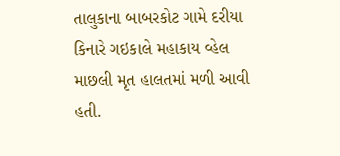તાલુકાના બાબરકોટ ગામે દરીયા કિનારે ગઇકાલે મહાકાય વ્હેલ માછલી મૃત હાલતમાં મળી આવી હતી.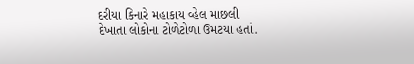દરીયા કિનારે મહાકાય વ્હેલ માછલી દેખાતા લોકોના ટોળેટોળા ઉમટયા હતાં.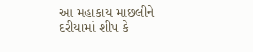આ મહાકાય માછલીને દરીયામાં શીપ કે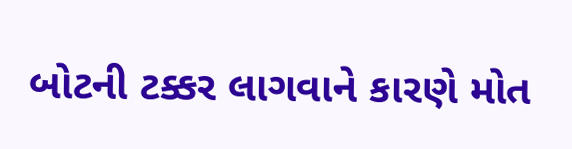બોટની ટક્કર લાગવાને કારણે મોત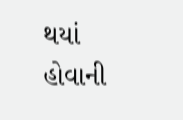થયાં હોવાની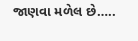જાણવા મળેલ છે…..